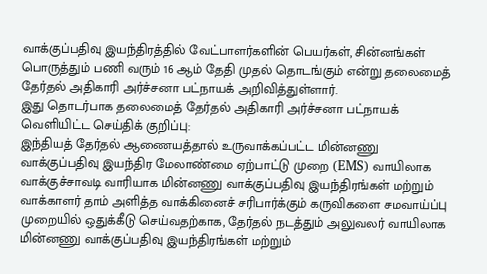வாக்குப்பதிவு இயந்திரத்தில் வேட்பாளர்களின் பெயர்கள், சின்னங்கள் பொருத்தும் பணி வரும் 16 ஆம் தேதி முதல் தொடங்கும் என்று தலைமைத் தேர்தல் அதிகாரி அர்ச்சனா பட்நாயக் அறிவித்துள்ளார்.
இது தொடர்பாக தலைமைத் தேர்தல் அதிகாரி அர்ச்சனா பட்நாயக் வெளியிட்ட செய்திக் குறிப்பு:
இந்தியத் தேர்தல் ஆணையத்தால் உருவாக்கப்பட்ட மின்னணு வாக்குப்பதிவு இயந்திர மேலாண்மை ஏற்பாட்டு முறை (EMS) வாயிலாக வாக்குச்சாவடி வாரியாக மின்னணு வாக்குப்பதிவு இயந்திரங்கள் மற்றும் வாக்காளர் தாம் அளித்த வாக்கினைச் சரிபார்க்கும் கருவிகளை சமவாய்ப்பு முறையில் ஒதுக்கீடு செய்வதற்காக, தேர்தல் நடத்தும் அலுவலர் வாயிலாக மின்னணு வாக்குப்பதிவு இயந்திரங்கள் மற்றும்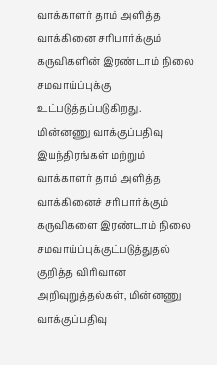வாக்காளர் தாம் அளித்த வாக்கினை சரிபார்க்கும் கருவிகளின் இரண்டாம் நிலை சமவாய்ப்புக்கு உட்படுத்தப்படுகிறது.
மின்னணு வாக்குப்பதிவு இயந்திரங்கள் மற்றும் வாக்காளர் தாம் அளித்த வாக்கினைச் சரிபார்க்கும் கருவிகளை இரண்டாம் நிலை சமவாய்ப்புக்குட்படுத்துதல் குறித்த விரிவான அறிவுறுத்தல்கள், மின்னணு வாக்குப்பதிவு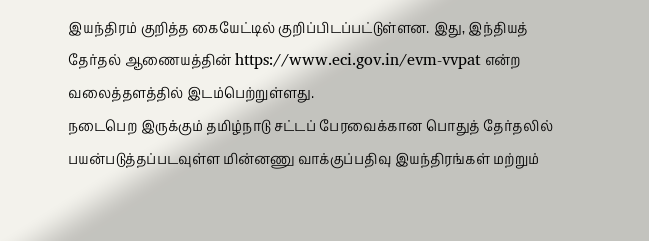இயந்திரம் குறித்த கையேட்டில் குறிப்பிடப்பட்டுள்ளன. இது, இந்தியத் தேர்தல் ஆணையத்தின் https://www.eci.gov.in/evm-vvpat என்ற வலைத்தளத்தில் இடம்பெற்றுள்ளது.
நடைபெற இருக்கும் தமிழ்நாடு சட்டப் பேரவைக்கான பொதுத் தேர்தலில் பயன்படுத்தப்படவுள்ள மின்னணு வாக்குப்பதிவு இயந்திரங்கள் மற்றும்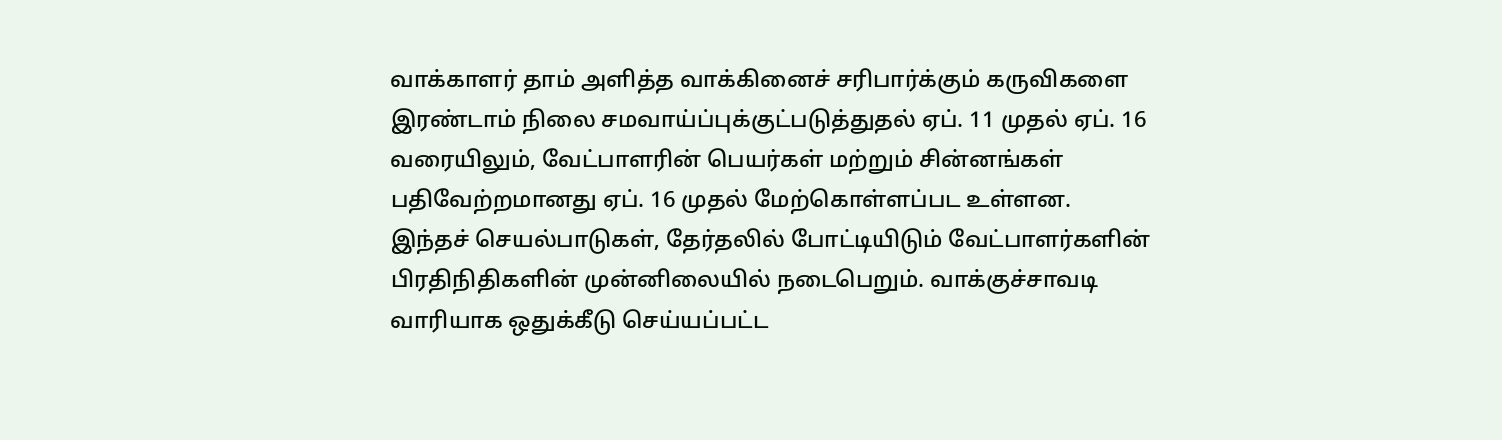வாக்காளர் தாம் அளித்த வாக்கினைச் சரிபார்க்கும் கருவிகளை இரண்டாம் நிலை சமவாய்ப்புக்குட்படுத்துதல் ஏப். 11 முதல் ஏப். 16 வரையிலும், வேட்பாளரின் பெயர்கள் மற்றும் சின்னங்கள் பதிவேற்றமானது ஏப். 16 முதல் மேற்கொள்ளப்பட உள்ளன.
இந்தச் செயல்பாடுகள், தேர்தலில் போட்டியிடும் வேட்பாளர்களின் பிரதிநிதிகளின் முன்னிலையில் நடைபெறும். வாக்குச்சாவடி வாரியாக ஒதுக்கீடு செய்யப்பட்ட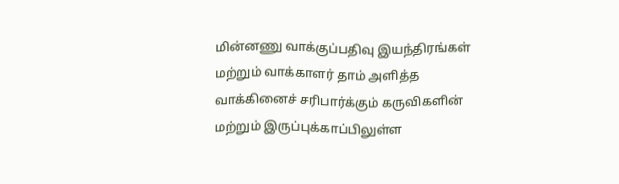மின்னணு வாக்குப்பதிவு இயந்திரங்கள் மற்றும் வாக்காளர் தாம் அளித்த வாக்கினைச் சரிபார்க்கும் கருவிகளின் மற்றும் இருப்புக்காப்பிலுள்ள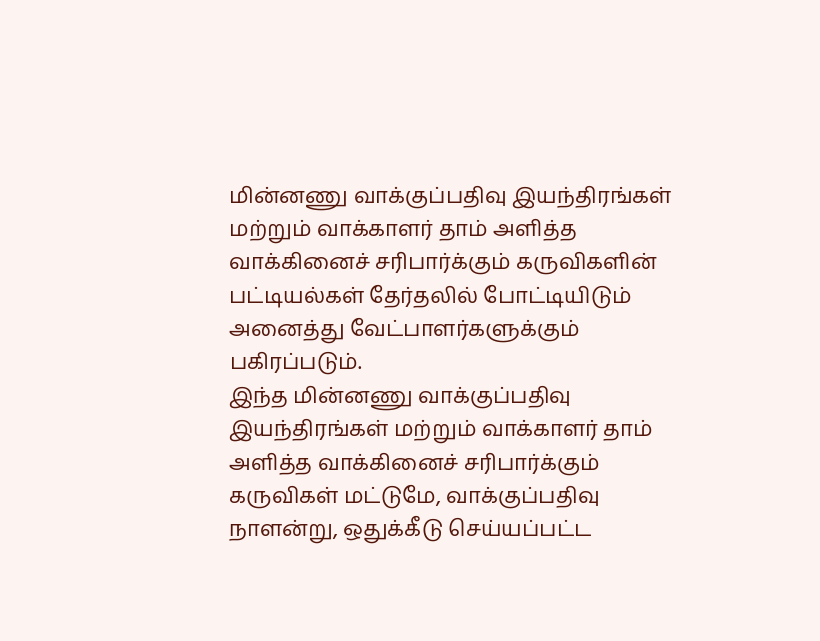மின்னணு வாக்குப்பதிவு இயந்திரங்கள் மற்றும் வாக்காளர் தாம் அளித்த வாக்கினைச் சரிபார்க்கும் கருவிகளின் பட்டியல்கள் தேர்தலில் போட்டியிடும் அனைத்து வேட்பாளர்களுக்கும் பகிரப்படும்.
இந்த மின்னணு வாக்குப்பதிவு இயந்திரங்கள் மற்றும் வாக்காளர் தாம் அளித்த வாக்கினைச் சரிபார்க்கும் கருவிகள் மட்டுமே, வாக்குப்பதிவு நாளன்று, ஒதுக்கீடு செய்யப்பட்ட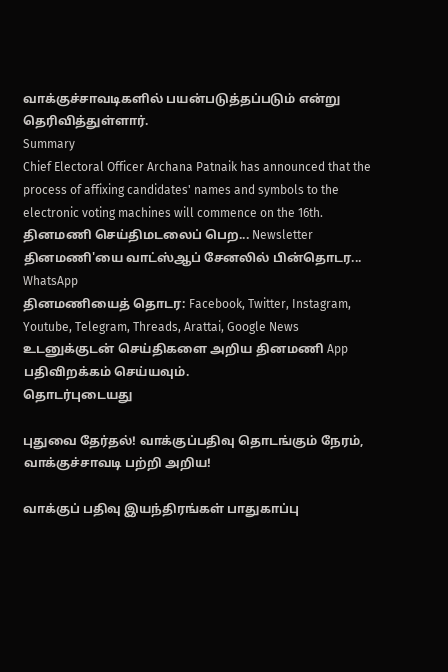வாக்குச்சாவடிகளில் பயன்படுத்தப்படும் என்று தெரிவித்துள்ளார்.
Summary
Chief Electoral Officer Archana Patnaik has announced that the process of affixing candidates' names and symbols to the electronic voting machines will commence on the 16th.
தினமணி செய்திமடலைப் பெற... Newsletter
தினமணி'யை வாட்ஸ்ஆப் சேனலில் பின்தொடர... WhatsApp
தினமணியைத் தொடர: Facebook, Twitter, Instagram, Youtube, Telegram, Threads, Arattai, Google News
உடனுக்குடன் செய்திகளை அறிய தினமணி App பதிவிறக்கம் செய்யவும்.
தொடர்புடையது

புதுவை தேர்தல்! வாக்குப்பதிவு தொடங்கும் நேரம், வாக்குச்சாவடி பற்றி அறிய!

வாக்குப் பதிவு இயந்திரங்கள் பாதுகாப்பு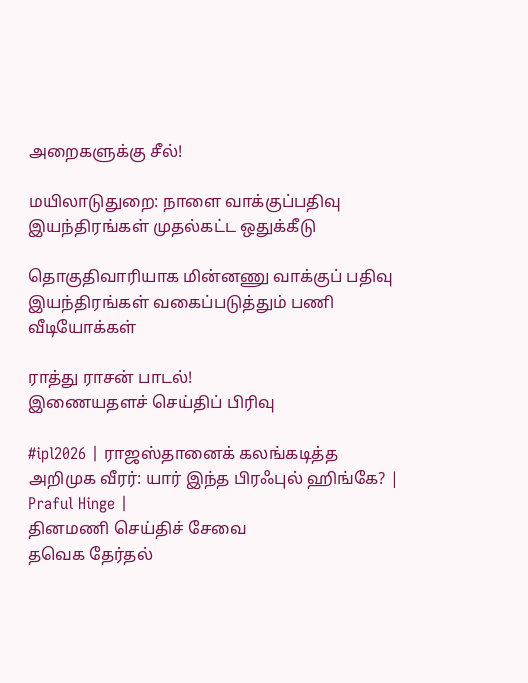அறைகளுக்கு சீல்!

மயிலாடுதுறை: நாளை வாக்குப்பதிவு இயந்திரங்கள் முதல்கட்ட ஒதுக்கீடு

தொகுதிவாரியாக மின்னணு வாக்குப் பதிவு இயந்திரங்கள் வகைப்படுத்தும் பணி
வீடியோக்கள்

ராத்து ராசன் பாடல்!
இணையதளச் செய்திப் பிரிவு

#ipl2026 | ராஜஸ்தானைக் கலங்கடித்த அறிமுக வீரர்: யார் இந்த பிரஃபுல் ஹிங்கே? | Praful Hinge |
தினமணி செய்திச் சேவை
தவெக தேர்தல்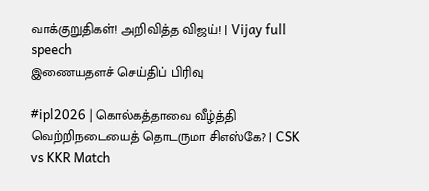வாக்குறுதிகள்! அறிவித்த விஜய்! | Vijay full speech
இணையதளச் செய்திப் பிரிவு

#ipl2026 | கொல்கத்தாவை வீழ்த்தி வெற்றிநடையைத் தொடருமா சிஎஸ்கே? | CSK vs KKR Match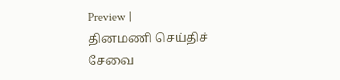Preview |
தினமணி செய்திச் சேவை